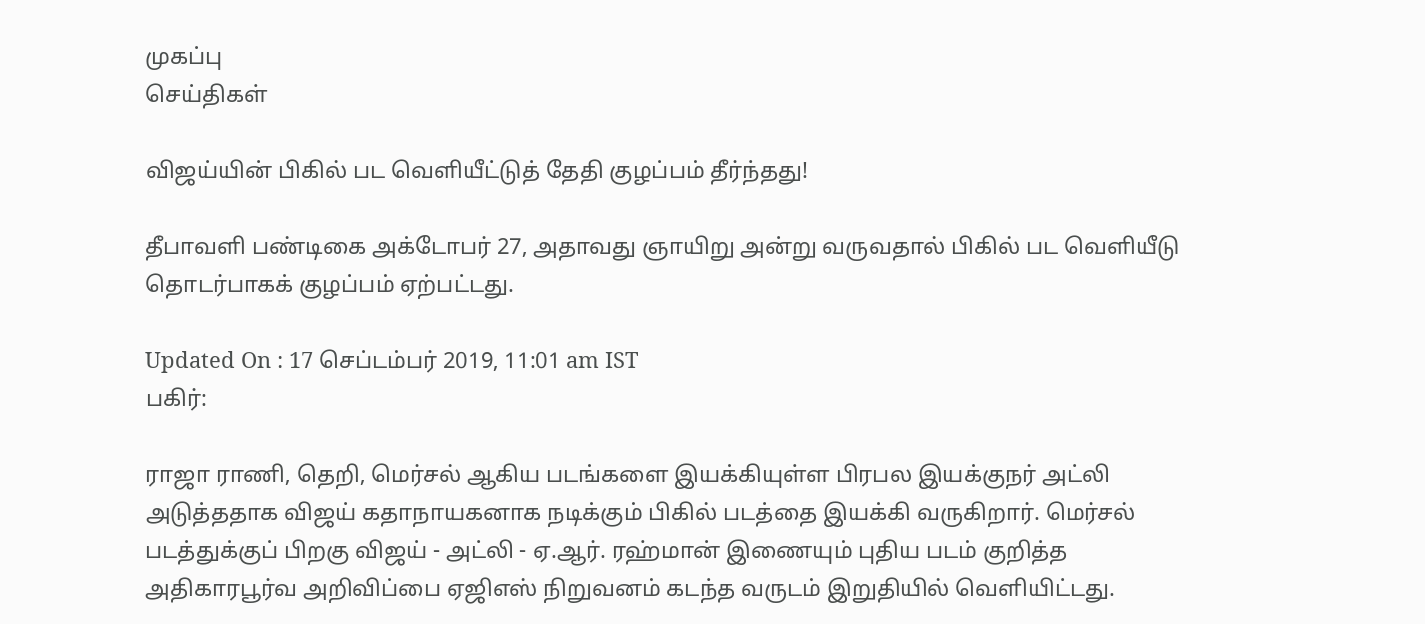முகப்பு
செய்திகள்

விஜய்யின் பிகில் பட வெளியீட்டுத் தேதி குழப்பம் தீர்ந்தது!

தீபாவளி பண்டிகை அக்டோபர் 27, அதாவது ஞாயிறு அன்று வருவதால் பிகில் பட வெளியீடு தொடர்பாகக் குழப்பம் ஏற்பட்டது.

Updated On : 17 செப்டம்பர் 2019, 11:01 am IST
பகிர்:

ராஜா ராணி, தெறி, மெர்சல் ஆகிய படங்களை இயக்கியுள்ள பிரபல இயக்குநர் அட்லி அடுத்ததாக விஜய் கதாநாயகனாக நடிக்கும் பிகில் படத்தை இயக்கி வருகிறார். மெர்சல் படத்துக்குப் பிறகு விஜய் - அட்லி - ஏ.ஆர். ரஹ்மான் இணையும் புதிய படம் குறித்த அதிகாரபூர்வ அறிவிப்பை ஏஜிஎஸ் நிறுவனம் கடந்த வருடம் இறுதியில் வெளியிட்டது.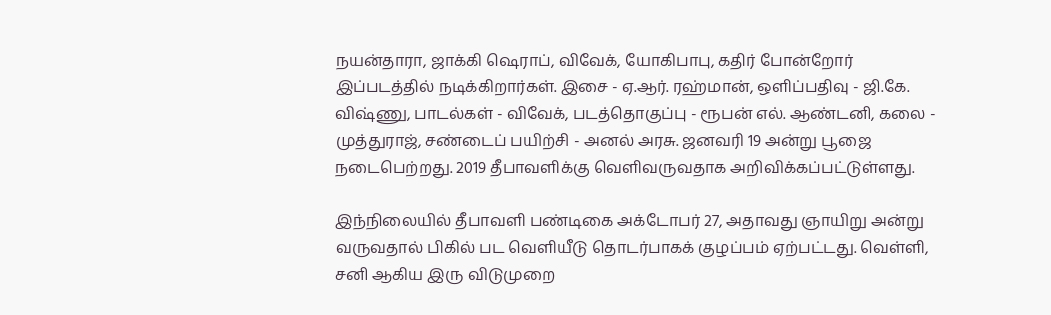நயன்தாரா, ஜாக்கி ஷெராப், விவேக், யோகிபாபு, கதிர் போன்றோர் இப்படத்தில் நடிக்கிறார்கள். இசை - ஏ.ஆர். ரஹ்மான், ஒளிப்பதிவு - ஜி.கே. விஷ்ணு, பாடல்கள் - விவேக், படத்தொகுப்பு - ரூபன் எல். ஆண்டனி, கலை - முத்துராஜ், சண்டைப் பயிற்சி - அனல் அரசு. ஜனவரி 19 அன்று பூஜை நடைபெற்றது. 2019 தீபாவளிக்கு வெளிவருவதாக அறிவிக்கப்பட்டுள்ளது.

இந்நிலையில் தீபாவளி பண்டிகை அக்டோபர் 27, அதாவது ஞாயிறு அன்று வருவதால் பிகில் பட வெளியீடு தொடர்பாகக் குழப்பம் ஏற்பட்டது. வெள்ளி, சனி ஆகிய இரு விடுமுறை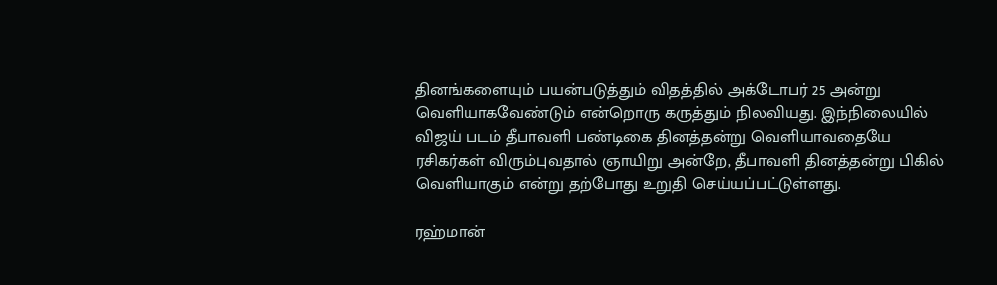தினங்களையும் பயன்படுத்தும் விதத்தில் அக்டோபர் 25 அன்று வெளியாகவேண்டும் என்றொரு கருத்தும் நிலவியது. இந்நிலையில் விஜய் படம் தீபாவளி பண்டிகை தினத்தன்று வெளியாவதையே ரசிகர்கள் விரும்புவதால் ஞாயிறு அன்றே, தீபாவளி தினத்தன்று பிகில் வெளியாகும் என்று தற்போது உறுதி செய்யப்பட்டுள்ளது.

ரஹ்மான்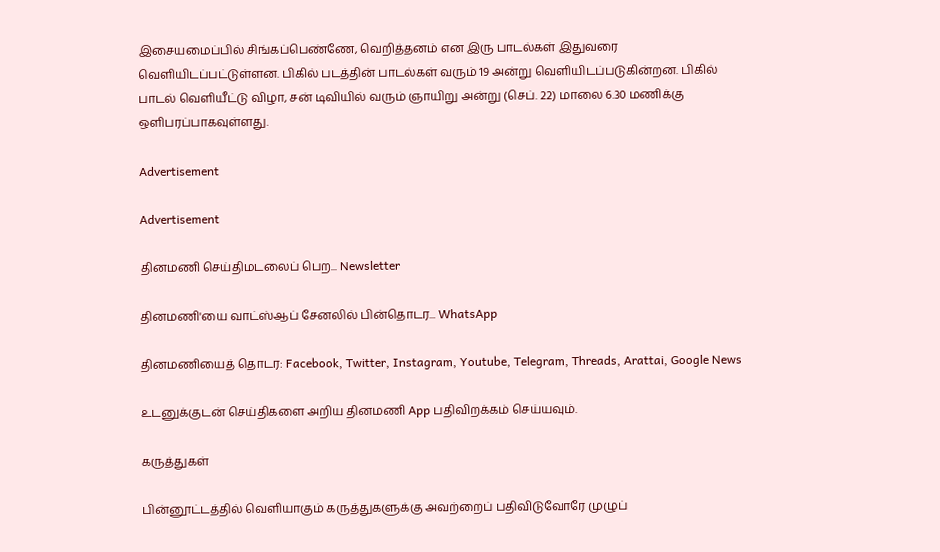இசையமைப்பில் சிங்கப்பெண்ணே, வெறித்தனம் என இரு பாடல்கள் இதுவரை வெளியிடப்பட்டுள்ளன. பிகில் படத்தின் பாடல்கள் வரும் 19 அன்று வெளியிடப்படுகின்றன. பிகில் பாடல் வெளியீட்டு விழா, சன் டிவியில் வரும் ஞாயிறு அன்று (செப். 22) மாலை 6.30 மணிக்கு ஒளிபரப்பாகவுள்ளது.

Advertisement

Advertisement

தினமணி செய்திமடலைப் பெற... Newsletter

தினமணி'யை வாட்ஸ்ஆப் சேனலில் பின்தொடர... WhatsApp

தினமணியைத் தொடர: Facebook, Twitter, Instagram, Youtube, Telegram, Threads, Arattai, Google News

உடனுக்குடன் செய்திகளை அறிய தினமணி App பதிவிறக்கம் செய்யவும்.

கருத்துகள்

பின்னூட்டத்தில் வெளியாகும் கருத்துகளுக்கு அவற்றைப் பதிவிடுவோரே முழுப்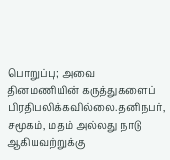பொறுப்பு; அவை தினமணியின் கருத்துகளைப் பிரதிபலிக்கவில்லை.தனிநபர், சமூகம், மதம் அல்லது நாடு ஆகியவற்றுக்கு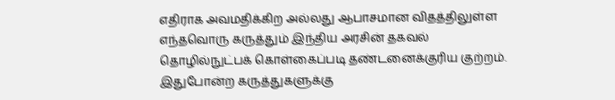எதிராக அவமதிக்கிற அல்லது ஆபாசமான விதத்திலுள்ள எந்தவொரு கருத்தும் இந்திய அரசின் தகவல் தொழில்நுட்பக் கொள்கைப்படி தண்டனைக்குரிய குற்றம். இதுபோன்ற கருத்துகளுக்கு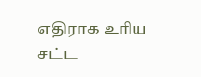எதிராக உரிய சட்ட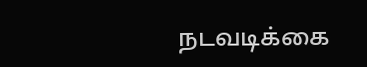நடவடிக்கை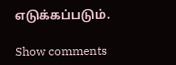எடுக்கப்படும்.

Show comments